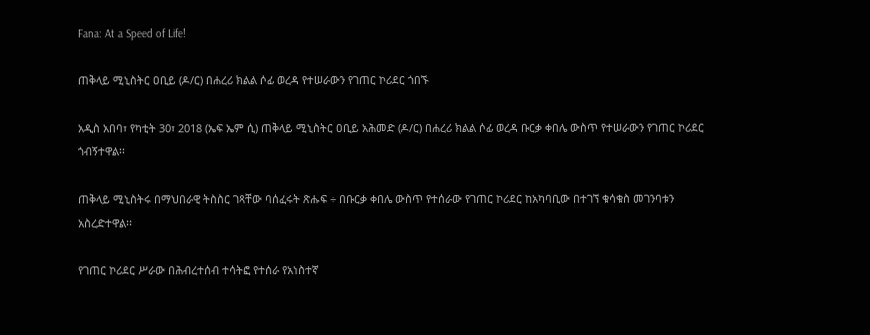Fana: At a Speed of Life!

ጠቅላይ ሚኒስትር ዐቢይ (ዶ/ር) በሐረሪ ክልል ሶፊ ወረዳ የተሠራውን የገጠር ኮሪደር ጎበኙ

አዲስ አበባ፣ የካቲት 30፣ 2018 (ኤፍ ኤም ሲ) ጠቅላይ ሚኒስትር ዐቢይ አሕመድ (ዶ/ር) በሐረሪ ክልል ሶፊ ወረዳ ቡርቃ ቀበሌ ውስጥ የተሠራውን የገጠር ኮሪደር ጎብኝተዋል፡፡

ጠቅላይ ሚኒስትሩ በማህበራዊ ትስስር ገጻቸው ባሰፈሩት ጽሑፍ ÷ በቡርቃ ቀበሌ ውስጥ የተሰራው የገጠር ኮሪደር ከአካባቢው በተገኘ ቁሳቁስ መገንባቱን አስረድተዋል፡፡

የገጠር ኮሪደር ሥራው በሕብረተሰብ ተሳትፎ የተሰራ የአነስተኛ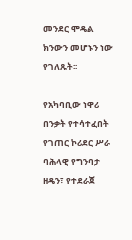መንደር ሞዴል ክንውን መሆኑን ነው የገለጹት፡፡

የአካባቢው ነዋሪ በንቃት የተሳተፈበት የገጠር ኮሪደር ሥራ ባሕላዊ የግንባታ ዘዴን፣ የተደራጀ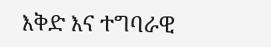እቅድ እና ተግባራዊ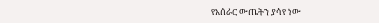የአሰራር ውጤትን ያሳየ ነው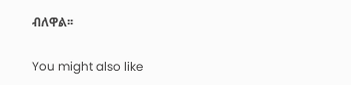ብለዋል፡፡

You might also like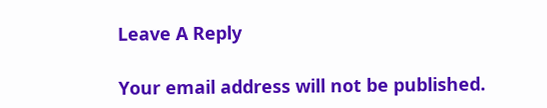Leave A Reply

Your email address will not be published.